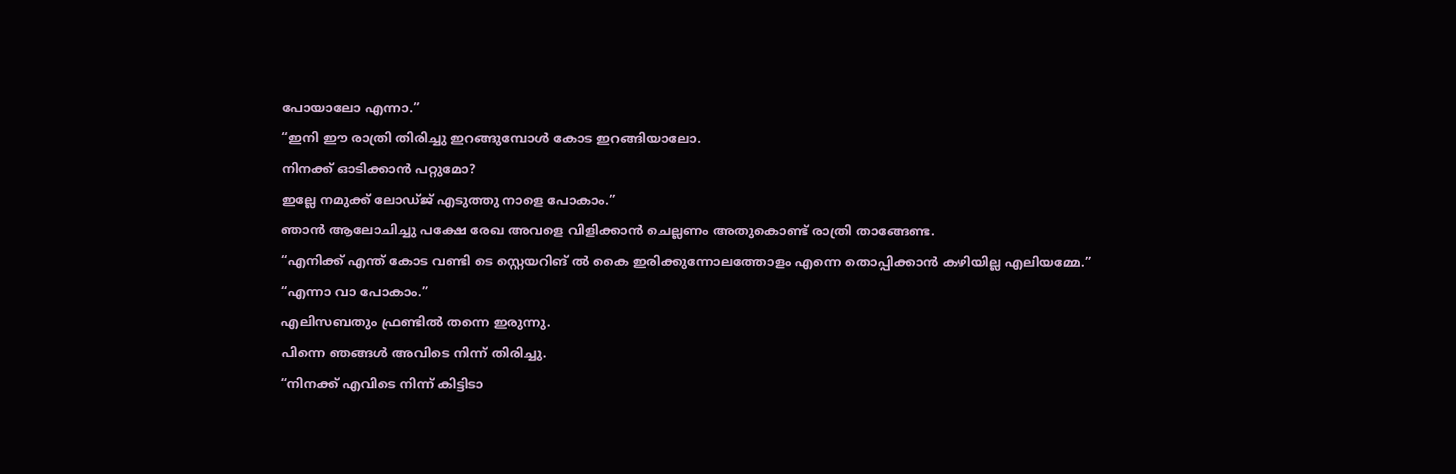പോയാലോ എന്നാ.”
“ഇനി ഈ രാത്രി തിരിച്ചു ഇറങ്ങുമ്പോൾ കോട ഇറങ്ങിയാലോ.
നിനക്ക് ഓടിക്കാൻ പറ്റുമോ?
ഇല്ലേ നമുക്ക് ലോഡ്ജ് എടുത്തു നാളെ പോകാം.”
ഞാൻ ആലോചിച്ചു പക്ഷേ രേഖ അവളെ വിളിക്കാൻ ചെല്ലണം അതുകൊണ്ട് രാത്രി താങ്ങേണ്ട.
“എനിക്ക് എന്ത് കോട വണ്ടി ടെ സ്റ്റെയറിങ് ൽ കൈ ഇരിക്കുന്നോലത്തോളം എന്നെ തൊപ്പിക്കാൻ കഴിയില്ല എലിയമ്മേ.”
“എന്നാ വാ പോകാം.”
എലിസബതും ഫ്രണ്ടിൽ തന്നെ ഇരുന്നു.
പിന്നെ ഞങ്ങൾ അവിടെ നിന്ന് തിരിച്ചു.
“നിനക്ക് എവിടെ നിന്ന് കിട്ടിടാ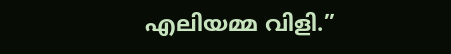എലിയമ്മ വിളി.”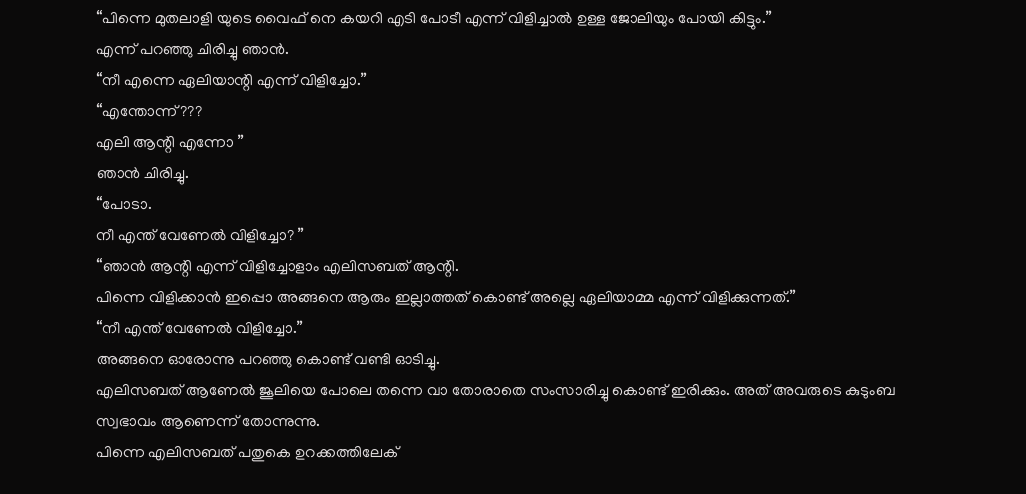“പിന്നെ മുതലാളി യുടെ വൈഫ് നെ കയറി എടി പോടീ എന്ന് വിളിച്ചാൽ ഉള്ള ജോലിയും പോയി കിട്ടും.”
എന്ന് പറഞ്ഞു ചിരിച്ചു ഞാൻ.
“നീ എന്നെ ഏലിയാന്റി എന്ന് വിളിച്ചോ.”
“എന്തോന്ന്???
എലി ആന്റി എന്നോ ”
ഞാൻ ചിരിച്ചു.
“പോടാ.
നീ എന്ത് വേണേൽ വിളിച്ചോ? ”
“ഞാൻ ആന്റി എന്ന് വിളിച്ചോളാം എലിസബത് ആന്റി.
പിന്നെ വിളിക്കാൻ ഇപ്പൊ അങ്ങനെ ആരും ഇല്ലാത്തത് കൊണ്ട് അല്ലെ ഏലിയാമ്മ എന്ന് വിളിക്കുന്നത്.”
“നീ എന്ത് വേണേൽ വിളിച്ചോ.”
അങ്ങനെ ഓരോന്നു പറഞ്ഞു കൊണ്ട് വണ്ടി ഓടിച്ചു.
എലിസബത് ആണേൽ ജൂലിയെ പോലെ തന്നെ വാ തോരാതെ സംസാരിച്ചു കൊണ്ട് ഇരിക്കും. അത് അവരുടെ കുടുംബ സ്വഭാവം ആണെന്ന് തോന്നുന്നു.
പിന്നെ എലിസബത് പതുകെ ഉറക്കത്തിലേക്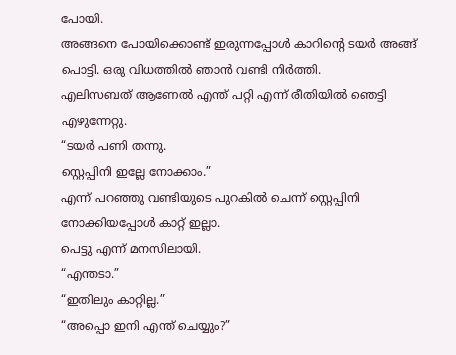പോയി.
അങ്ങനെ പോയിക്കൊണ്ട് ഇരുന്നപ്പോൾ കാറിന്റെ ടയർ അങ്ങ് പൊട്ടി. ഒരു വിധത്തിൽ ഞാൻ വണ്ടി നിർത്തി.
എലിസബത് ആണേൽ എന്ത് പറ്റി എന്ന് രീതിയിൽ ഞെട്ടി എഴുന്നേറ്റു.
“ടയർ പണി തന്നു.
സ്റ്റെപ്പിനി ഇല്ലേ നോക്കാം.”
എന്ന് പറഞ്ഞു വണ്ടിയുടെ പുറകിൽ ചെന്ന് സ്റ്റെപ്പിനി നോക്കിയപ്പോൾ കാറ്റ് ഇല്ലാ.
പെട്ടു എന്ന് മനസിലായി.
“എന്തടാ.”
“ഇതിലും കാറ്റില്ല.”
“അപ്പൊ ഇനി എന്ത് ചെയ്യും?”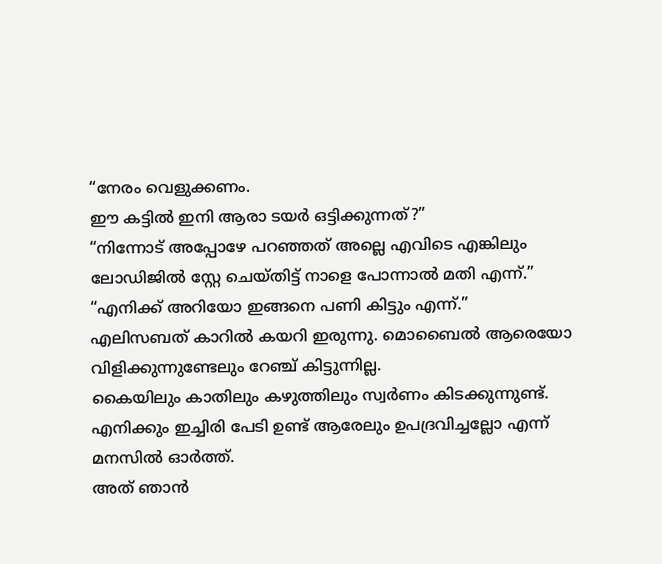“നേരം വെളുക്കണം.
ഈ കട്ടിൽ ഇനി ആരാ ടയർ ഒട്ടിക്കുന്നത്?”
“നിന്നോട് അപ്പോഴേ പറഞ്ഞത് അല്ലെ എവിടെ എങ്കിലും ലോഡിജിൽ സ്റ്റേ ചെയ്തിട്ട് നാളെ പോന്നാൽ മതി എന്ന്.”
“എനിക്ക് അറിയോ ഇങ്ങനെ പണി കിട്ടും എന്ന്.”
എലിസബത് കാറിൽ കയറി ഇരുന്നു. മൊബൈൽ ആരെയോ വിളിക്കുന്നുണ്ടേലും റേഞ്ച് കിട്ടുന്നില്ല.
കൈയിലും കാതിലും കഴുത്തിലും സ്വർണം കിടക്കുന്നുണ്ട്. എനിക്കും ഇച്ചിരി പേടി ഉണ്ട് ആരേലും ഉപദ്രവിച്ചല്ലോ എന്ന് മനസിൽ ഓർത്ത്.
അത് ഞാൻ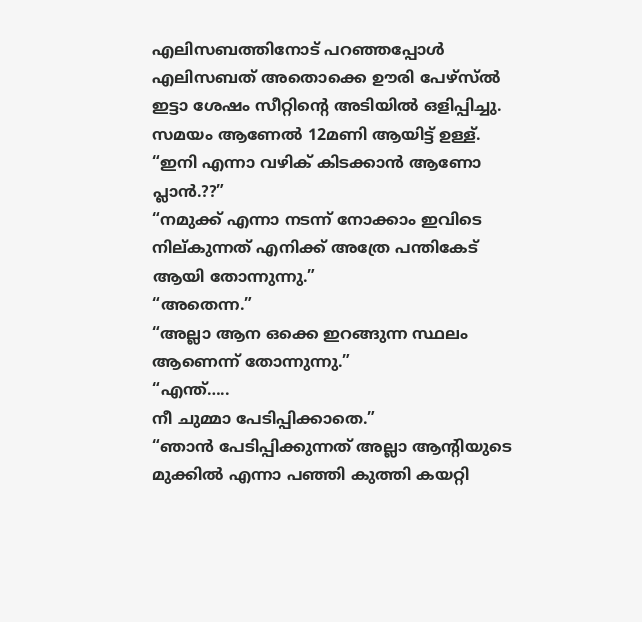എലിസബത്തിനോട് പറഞ്ഞപ്പോൾ എലിസബത് അതൊക്കെ ഊരി പേഴ്സ്ൽ ഇട്ടാ ശേഷം സീറ്റിന്റെ അടിയിൽ ഒളിപ്പിച്ചു.
സമയം ആണേൽ 12മണി ആയിട്ട് ഉള്ള്.
“ഇനി എന്നാ വഴിക് കിടക്കാൻ ആണോ പ്ലാൻ.??”
“നമുക്ക് എന്നാ നടന്ന് നോക്കാം ഇവിടെ നില്കുന്നത് എനിക്ക് അത്രേ പന്തികേട് ആയി തോന്നുന്നു.”
“അതെന്ന.”
“അല്ലാ ആന ഒക്കെ ഇറങ്ങുന്ന സ്ഥലം ആണെന്ന് തോന്നുന്നു.”
“എന്ത്…..
നീ ചുമ്മാ പേടിപ്പിക്കാതെ.”
“ഞാൻ പേടിപ്പിക്കുന്നത് അല്ലാ ആന്റിയുടെ മുക്കിൽ എന്നാ പഞ്ഞി കുത്തി കയറ്റി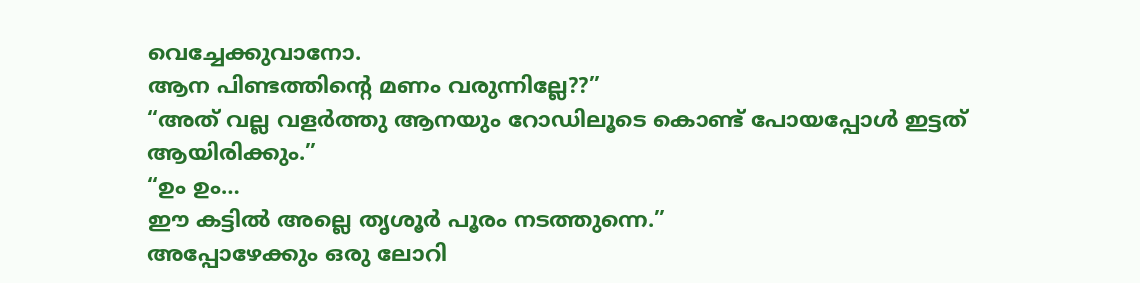വെച്ചേക്കുവാനോ.
ആന പിണ്ടത്തിന്റെ മണം വരുന്നില്ലേ??”
“അത് വല്ല വളർത്തു ആനയും റോഡിലൂടെ കൊണ്ട് പോയപ്പോൾ ഇട്ടത് ആയിരിക്കും.”
“ഉം ഉം…
ഈ കട്ടിൽ അല്ലെ തൃശൂർ പൂരം നടത്തുന്നെ.”
അപ്പോഴേക്കും ഒരു ലോറി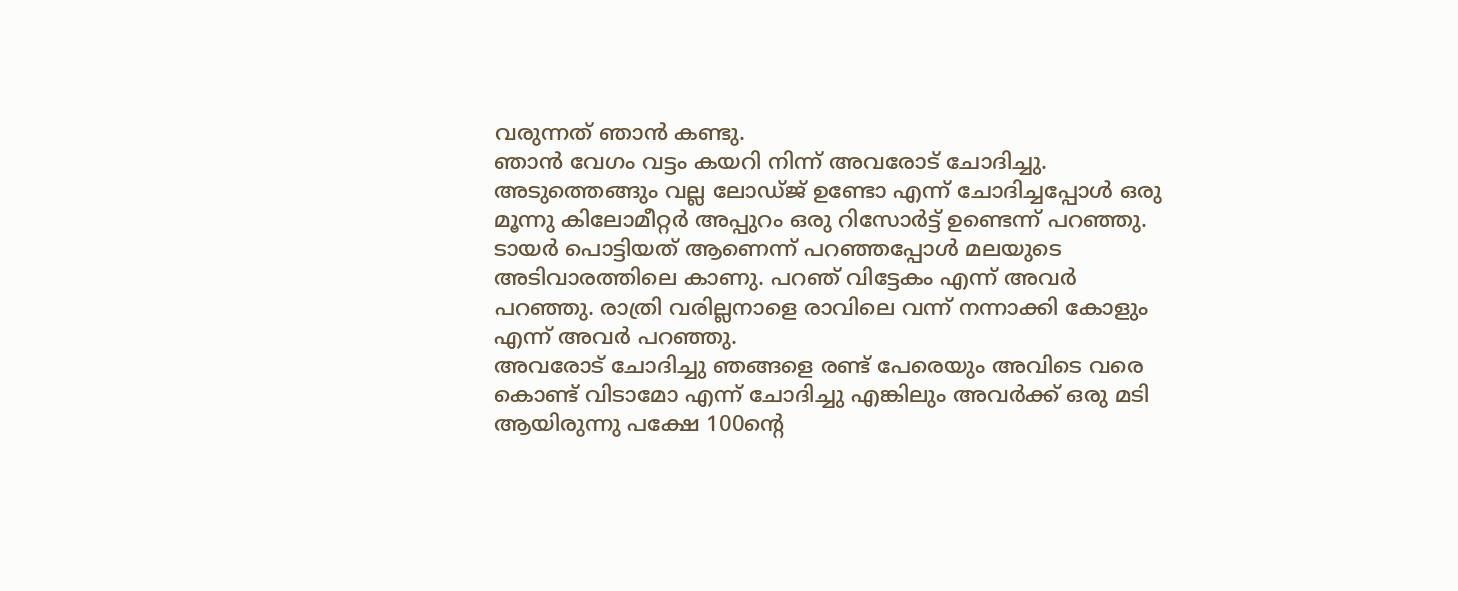വരുന്നത് ഞാൻ കണ്ടു.
ഞാൻ വേഗം വട്ടം കയറി നിന്ന് അവരോട് ചോദിച്ചു.
അടുത്തെങ്ങും വല്ല ലോഡ്ജ് ഉണ്ടോ എന്ന് ചോദിച്ചപ്പോൾ ഒരു മൂന്നു കിലോമീറ്റർ അപ്പുറം ഒരു റിസോർട്ട് ഉണ്ടെന്ന് പറഞ്ഞു.
ടായർ പൊട്ടിയത് ആണെന്ന് പറഞ്ഞപ്പോൾ മലയുടെ അടിവാരത്തിലെ കാണു. പറഞ് വിട്ടേകം എന്ന് അവർ പറഞ്ഞു. രാത്രി വരില്ലനാളെ രാവിലെ വന്ന് നന്നാക്കി കോളും എന്ന് അവർ പറഞ്ഞു.
അവരോട് ചോദിച്ചു ഞങ്ങളെ രണ്ട് പേരെയും അവിടെ വരെ കൊണ്ട് വിടാമോ എന്ന് ചോദിച്ചു എങ്കിലും അവർക്ക് ഒരു മടി ആയിരുന്നു പക്ഷേ 100ന്റെ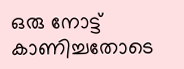ഒരു നോട്ട് കാണിച്ചതോടെ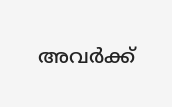അവർക്ക്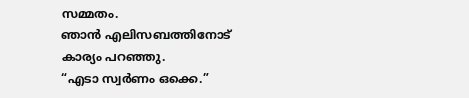സമ്മതം.
ഞാൻ എലിസബത്തിനോട് കാര്യം പറഞ്ഞു.
“എടാ സ്വർണം ഒക്കെ.”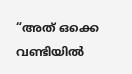“അത് ഒക്കെ വണ്ടിയിൽ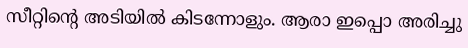സീറ്റിന്റെ അടിയിൽ കിടന്നോളും. ആരാ ഇപ്പൊ അരിച്ചു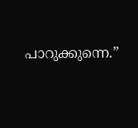പാറുക്കുന്നെ.”